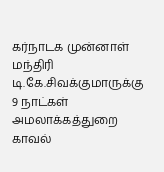கர்நாடக முன்னாள் மந்திரி டி.கே.சிவக்குமாருக்கு 9 நாட்கள் அமலாக்கத்துறை காவல்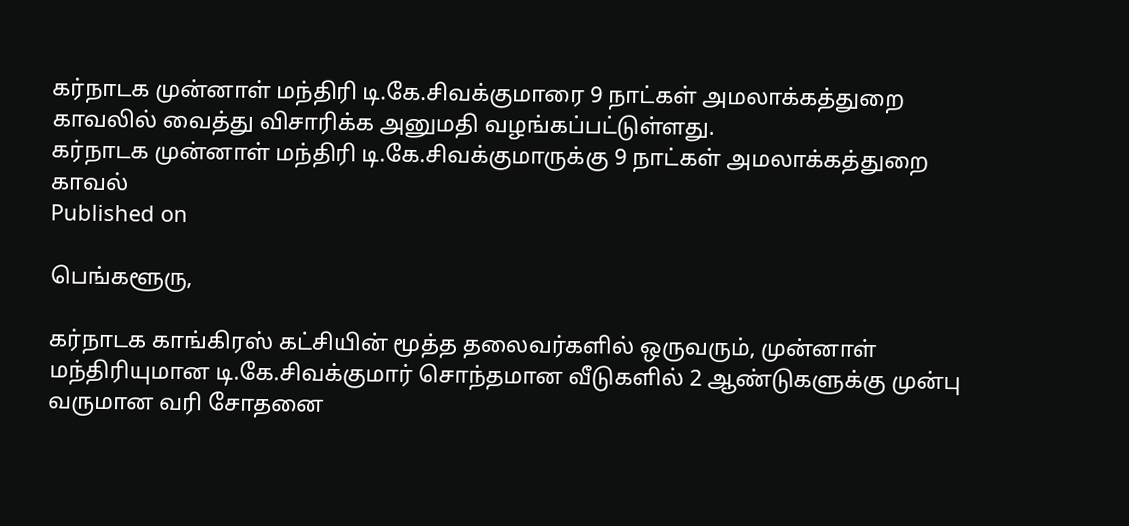கர்நாடக முன்னாள் மந்திரி டி.கே.சிவக்குமாரை 9 நாட்கள் அமலாக்கத்துறை காவலில் வைத்து விசாரிக்க அனுமதி வழங்கப்பட்டுள்ளது.
கர்நாடக முன்னாள் மந்திரி டி.கே.சிவக்குமாருக்கு 9 நாட்கள் அமலாக்கத்துறை காவல்
Published on

பெங்களூரு,

கர்நாடக காங்கிரஸ் கட்சியின் மூத்த தலைவர்களில் ஒருவரும், முன்னாள் மந்திரியுமான டி.கே.சிவக்குமார் சொந்தமான வீடுகளில் 2 ஆண்டுகளுக்கு முன்பு வருமான வரி சோதனை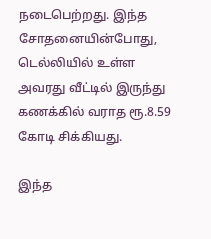நடைபெற்றது. இந்த சோதனையின்போது, டெல்லியில் உள்ள அவரது வீட்டில் இருந்து கணக்கில் வராத ரூ.8.59 கோடி சிக்கியது.

இந்த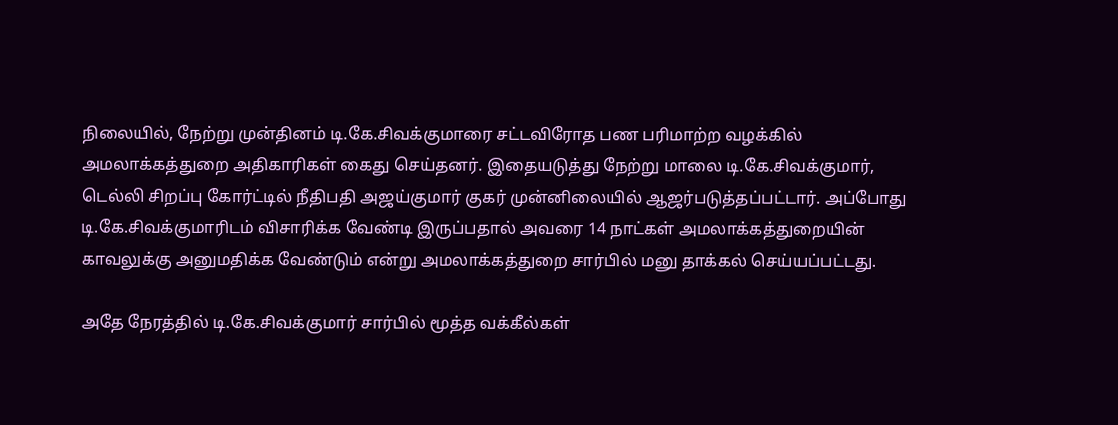நிலையில், நேற்று முன்தினம் டி.கே.சிவக்குமாரை சட்டவிரோத பண பரிமாற்ற வழக்கில் அமலாக்கத்துறை அதிகாரிகள் கைது செய்தனர். இதையடுத்து நேற்று மாலை டி.கே.சிவக்குமார், டெல்லி சிறப்பு கோர்ட்டில் நீதிபதி அஜய்குமார் குகர் முன்னிலையில் ஆஜர்படுத்தப்பட்டார். அப்போது டி.கே.சிவக்குமாரிடம் விசாரிக்க வேண்டி இருப்பதால் அவரை 14 நாட்கள் அமலாக்கத்துறையின் காவலுக்கு அனுமதிக்க வேண்டும் என்று அமலாக்கத்துறை சார்பில் மனு தாக்கல் செய்யப்பட்டது.

அதே நேரத்தில் டி.கே.சிவக்குமார் சார்பில் மூத்த வக்கீல்கள்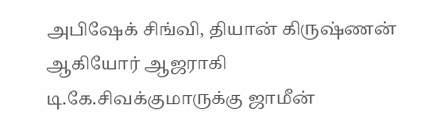அபிஷேக் சிங்வி, தியான் கிருஷ்ணன் ஆகியோர் ஆஜராகி டி.கே.சிவக்குமாருக்கு ஜாமீன்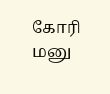கோரி மனு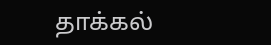தாக்கல்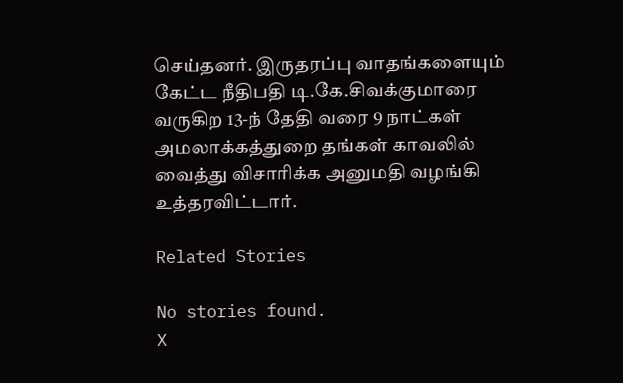செய்தனர். இருதரப்பு வாதங்களையும் கேட்ட நீதிபதி டி.கே.சிவக்குமாரை வருகிற 13-ந் தேதி வரை 9 நாட்கள் அமலாக்கத்துறை தங்கள் காவலில் வைத்து விசாரிக்க அனுமதி வழங்கி உத்தரவிட்டார்.

Related Stories

No stories found.
X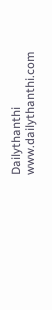Dailythanthi
www.dailythanthi.com